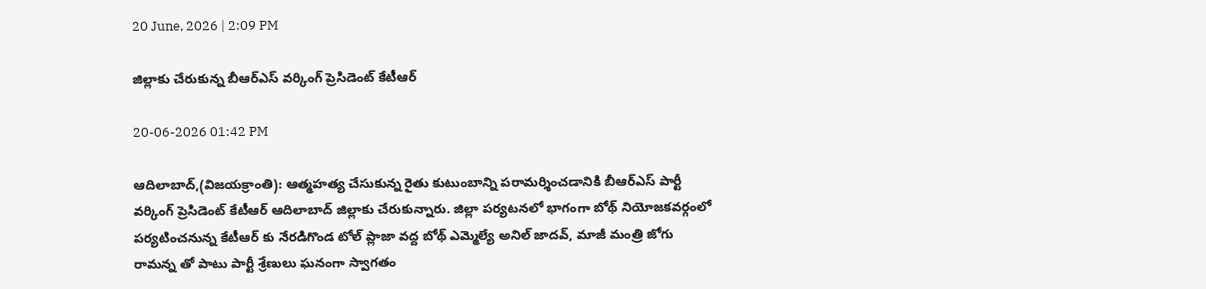20 June, 2026 | 2:09 PM

జిల్లాకు చేరుకున్న బీఆర్ఎస్ వర్కింగ్ ప్రెసిడెంట్ కేటీఆర్

20-06-2026 01:42 PM

ఆదిలాబాద్,(విజయక్రాంతి): ఆత్మహత్య చేసుకున్న రైతు కుటుంబాన్ని పరామర్శించడానికి బీఆర్ఎస్ పార్టీ వర్కింగ్ ప్రెసిడెంట్ కేటీఆర్ ఆదిలాబాద్ జిల్లాకు చేరుకున్నారు. జిల్లా పర్యటనలో భాగంగా బోథ్ నియోజకవర్గంలో పర్యటించనున్న కేటీఆర్ కు నేరడిగొండ టోల్ ప్లాజా వద్ద బోథ్ ఎమ్మెల్యే అనిల్ జాదవ్, మాజీ మంత్రి జోగు రామన్న తో పాటు పార్టీ శ్రేణులు ఘనంగా స్వాగతం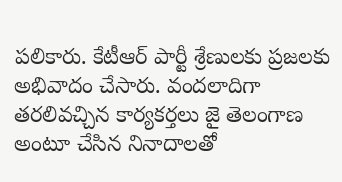పలికారు. కేటీఆర్ పార్టీ శ్రేణులకు ప్రజలకు అభివాదం చేసారు. వందలాదిగా తరలివచ్చిన కార్యకర్తలు జై తెలంగాణ అంటూ చేసిన నినాదాలతో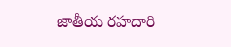జాతీయ రహదారి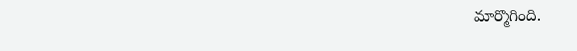మార్మొగింది.